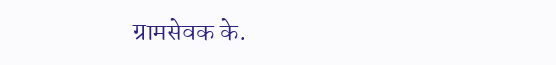ग्रामसेवक के.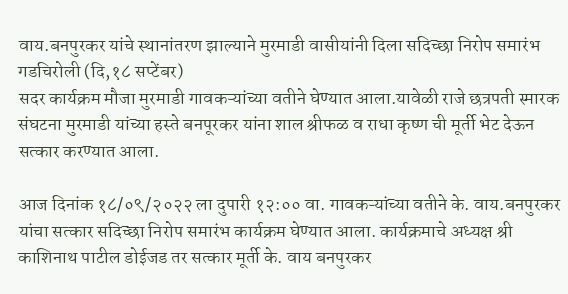वाय.बनपुरकर यांचे स्थानांतरण झाल्याने मुरमाडी वासीयांनी दिला सदिच्छा निरोप समारंभ
गडचिरोली (दि,१८ सप्टेंबर)
सदर कार्यक्रम मौजा मुरमाडी गावकऱ्यांच्या वतीने घेण्यात आला.यावेळी राजे छत्रपती स्मारक संघटना मुरमाडी यांच्या हस्ते बनपूरकर यांना शाल श्रीफळ व राधा कृष्ण ची मूर्ती भेट देऊन सत्कार करण्यात आला.

आज दिनांक १८/०९/२०२२ ला दुपारी १२:०० वा. गावकऱ्यांच्या वतीने के. वाय.बनपुरकर यांचा सत्कार सदिच्छा निरोप समारंभ कार्यक्रम घेण्यात आला. कार्यक्रमाचे अध्यक्ष श्री काशिनाथ पाटील डोईजड तर सत्कार मूर्ती के. वाय बनपुरकर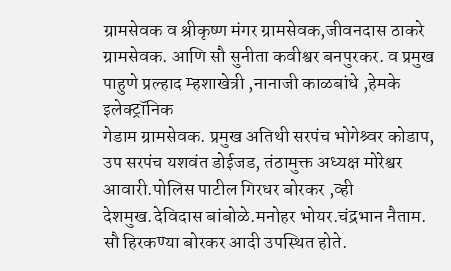ग्रामसेवक व श्रीकृष्ण मंगर ग्रामसेवक,जीवनदास ठाकरे ग्रामसेवक. आणि सौ सुनीता कवीश्वर बनपुरकर. व प्रमुख पाहुणे प्रल्हाद म्हशाखेत्री ,नानाजी काळबांधे ,हेमके इलेक्ट्रॉनिक
गेडाम ग्रामसेवक. प्रमुख अतिथी सरपंच भोगेश्र्वर कोडाप, उप सरपंच यशवंत डोईजड, तंठामुक्त अध्यक्ष मोरेश्वर आवारी.पोलिस पाटील गिरधर बोरकर ,व्ही देशमुख.देविदास बांबोळे.मनोहर भोयर.चंद्रभान नैताम. सौ हिरकण्या बोरकर आदी उपस्थित होते.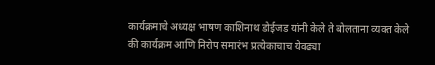कार्यक्रमाचे अध्यक्ष भाषण काशिनाथ डोईजड यांनी केले ते बोलताना व्यक्त केले की कार्यक्रम आणि निरोप समारंभ प्रत्येकाचाच येवढ्या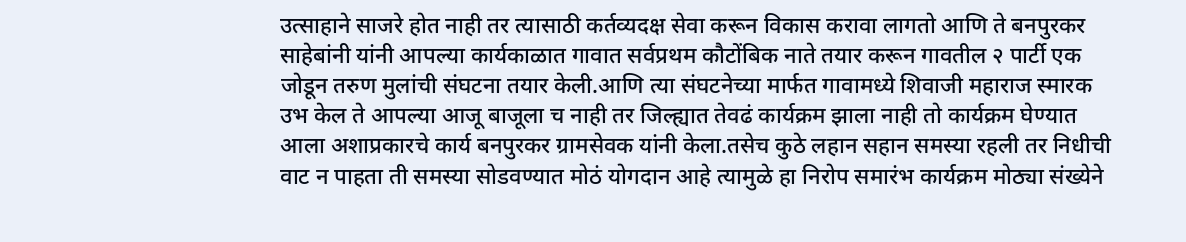उत्साहाने साजरे होत नाही तर त्यासाठी कर्तव्यदक्ष सेवा करून विकास करावा लागतो आणि ते बनपुरकर साहेबांनी यांनी आपल्या कार्यकाळात गावात सर्वप्रथम कौटोंबिक नाते तयार करून गावतील २ पार्टी एक जोडून तरुण मुलांची संघटना तयार केली.आणि त्या संघटनेच्या मार्फत गावामध्ये शिवाजी महाराज स्मारक उभ केल ते आपल्या आजू बाजूला च नाही तर जिल्ह्यात तेवढं कार्यक्रम झाला नाही तो कार्यक्रम घेण्यात आला अशाप्रकारचे कार्य बनपुरकर ग्रामसेवक यांनी केला.तसेच कुठे लहान सहान समस्या रहली तर निधीची वाट न पाहता ती समस्या सोडवण्यात मोठं योगदान आहे त्यामुळे हा निरोप समारंभ कार्यक्रम मोठ्या संख्येने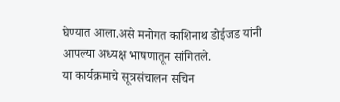घेण्यात आला.असे मनोगत काशिनाथ डोईजड यांनी आपल्या अध्यक्ष भाषणातून सांगितले.
या कार्यक्रमाचे सूत्रसंचालन सचिन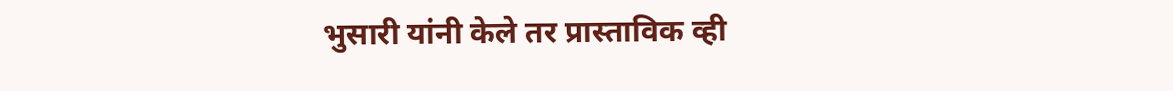भुसारी यांनी केले तर प्रास्ताविक व्ही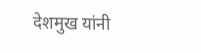देशमुख यांनी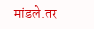मांडले.तर